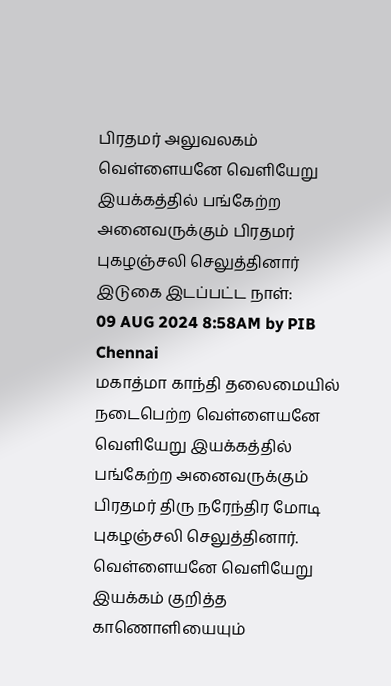பிரதமர் அலுவலகம்
வெள்ளையனே வெளியேறு இயக்கத்தில் பங்கேற்ற அனைவருக்கும் பிரதமர் புகழஞ்சலி செலுத்தினார்
இடுகை இடப்பட்ட நாள்:
09 AUG 2024 8:58AM by PIB Chennai
மகாத்மா காந்தி தலைமையில் நடைபெற்ற வெள்ளையனே வெளியேறு இயக்கத்தில் பங்கேற்ற அனைவருக்கும் பிரதமர் திரு நரேந்திர மோடி புகழஞ்சலி செலுத்தினார். வெள்ளையனே வெளியேறு இயக்கம் குறித்த காணொளியையும்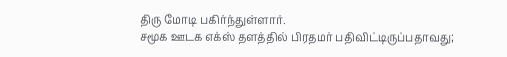திரு மோடி பகிர்ந்துள்ளார்.
சமூக ஊடக எக்ஸ் தளத்தில் பிரதமர் பதிவிட்டிருப்பதாவது;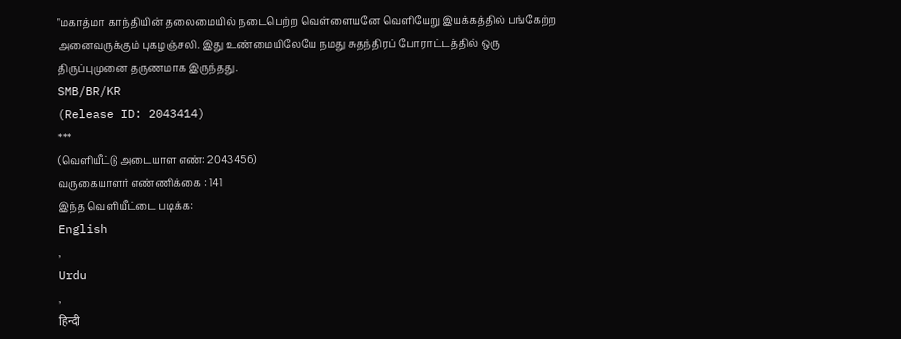"மகாத்மா காந்தியின் தலைமையில் நடைபெற்ற வெள்ளையனே வெளியேறு இயக்கத்தில் பங்கேற்ற அனைவருக்கும் புகழஞ்சலி. இது உண்மையிலேயே நமது சுதந்திரப் போராட்டத்தில் ஒரு திருப்புமுனை தருணமாக இருந்தது.
SMB/BR/KR
(Release ID: 2043414)
***
(வெளியீட்டு அடையாள எண்: 2043456)
வருகையாளர் எண்ணிக்கை : 141
இந்த வெளியீட்டை படிக்க:
English
,
Urdu
,
हिन्दी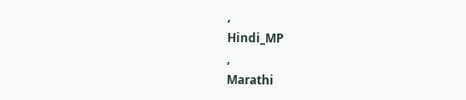,
Hindi_MP
,
Marathi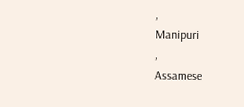,
Manipuri
,
Assamese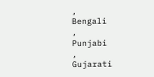,
Bengali
,
Punjabi
,
Gujarati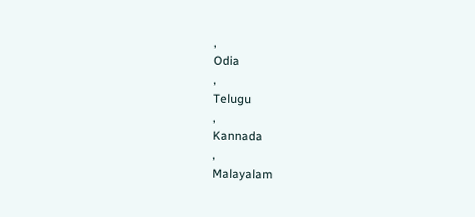,
Odia
,
Telugu
,
Kannada
,
Malayalam